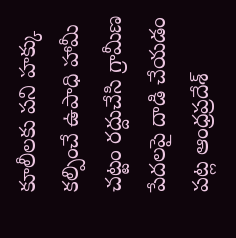కూలీలకు పని హక్కు కల్పించే ఉపాధి హామీ చట్టం రద్దుచేసి గ్రామీణ పేదలపై దాడి చేయడం పట్ల ఆంధ్రప్రదేశ్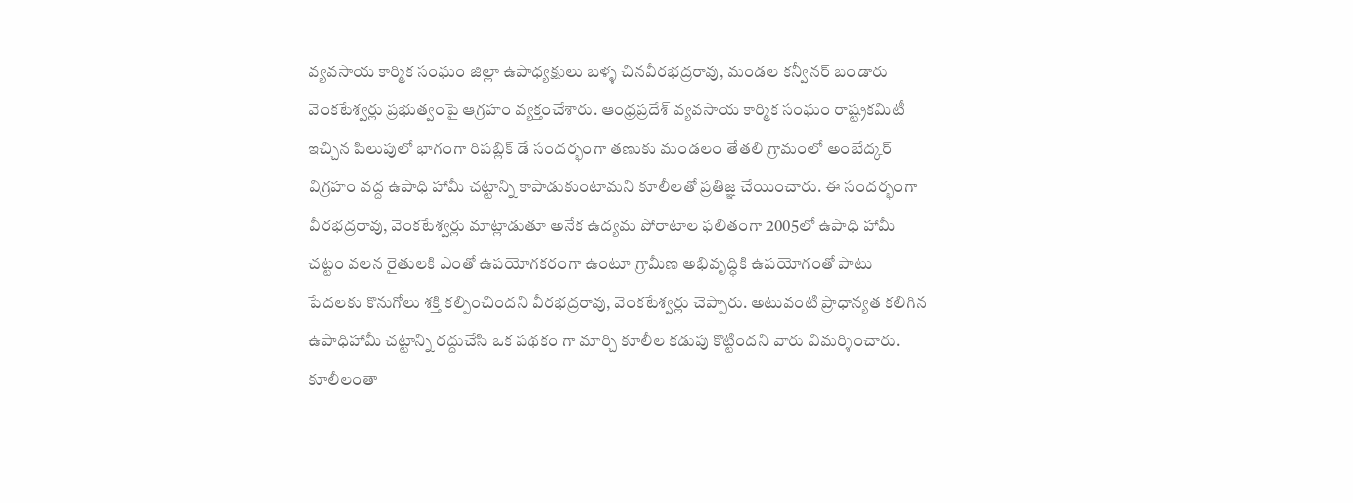వ్యవసాయ కార్మిక సంఘం జిల్లా ఉపాధ్యక్షులు బళ్ళ చినవీరభద్రరావు, మండల కన్వీనర్ బండారు వెంకటేశ్వర్లు ప్రభుత్వంపై ఆగ్రహం వ్యక్తంచేశారు. ఆంధ్రప్రదేశ్ వ్యవసాయ కార్మిక సంఘం రాష్ట్రకమిటీ ఇచ్చిన పిలుపులో భాగంగా రిపబ్లిక్ డే సందర్భంగా తణుకు మండలం తేతలి గ్రామంలో అంబేద్కర్ విగ్రహం వద్ద ఉపాధి హామీ చట్టాన్ని కాపాడుకుంటామని కూలీలతో ప్రతిజ్ఞ చేయించారు. ఈ సందర్భంగా వీరభద్రరావు, వెంకటేశ్వర్లు మాట్లాడుతూ అనేక ఉద్యమ పోరాటాల ఫలితంగా 2005లో ఉపాధి హామీ చట్టం వలన రైతులకి ఎంతో ఉపయోగకరంగా ఉంటూ గ్రామీణ అభివృద్ధికి ఉపయోగంతో పాటు పేదలకు కొనుగోలు శక్తి కల్పించిందని వీరభద్రరావు, వెంకటేశ్వర్లు చెప్పారు. అటువంటి ప్రాధాన్యత కలిగిన ఉపాధిహామీ చట్టాన్ని రద్దుచేసి ఒక పథకం గా మార్చి కూలీల కడుపు కొట్టిందని వారు విమర్శించారు. కూలీలంతా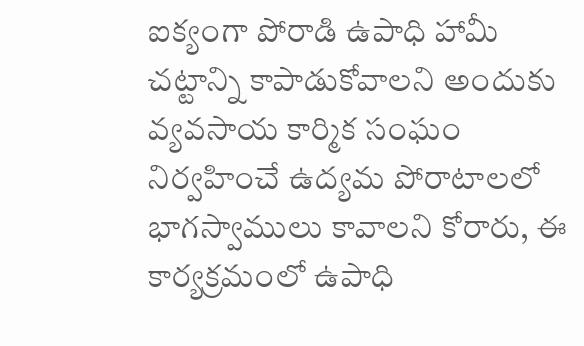ఐక్యంగా పోరాడి ఉపాధి హామీ చట్టాన్ని కాపాడుకోవాలని అందుకు వ్యవసాయ కార్మిక సంఘం నిర్వహించే ఉద్యమ పోరాటాలలో భాగస్వాములు కావాలని కోరారు, ఈ కార్యక్రమంలో ఉపాధి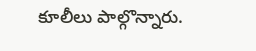కూలీలు పాల్గొన్నారు.